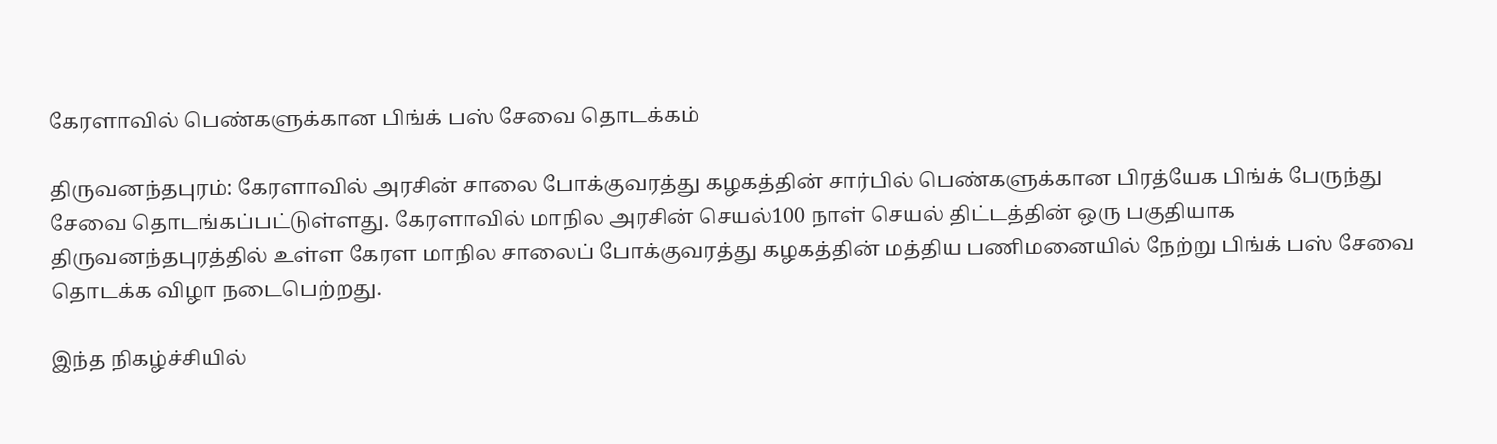கேரளாவில் பெண்களுக்கான பிங்க் பஸ் சேவை தொடக்கம்

திருவனந்தபுரம்: கேரளாவில் அரசின் சாலை போக்குவரத்து கழகத்தின் சார்பில் பெண்களுக்கான பிரத்யேக பிங்க் பேருந்து சேவை தொடங்கப்பட்டுள்ளது. கேரளாவில் மாநில அரசின் செயல்100 நாள் செயல் திட்டத்தின் ஒரு பகுதியாக திருவனந்தபுரத்தில் உள்ள கேரள மாநில சாலைப் போக்குவரத்து கழகத்தின் மத்திய பணிமனையில் நேற்று பிங்க் பஸ் சேவை தொடக்க விழா நடைபெற்றது.

இந்த நிகழ்ச்சியில்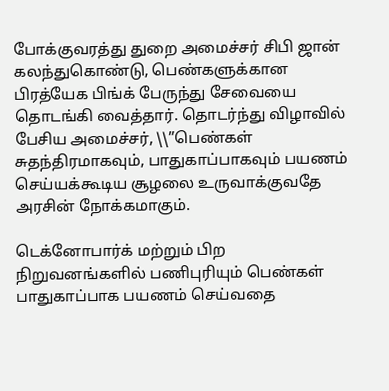போக்குவரத்து துறை அமைச்சர் சிபி ஜான் கலந்துகொண்டு, பெண்களுக்கான பிரத்யேக பிங்க் பேருந்து சேவையை தொடங்கி வைத்தார். தொடர்ந்து விழாவில் பேசிய அமைச்சர், \\”பெண்கள் சுதந்திரமாகவும், பாதுகாப்பாகவும் பயணம் செய்யக்கூடிய சூழலை உருவாக்குவதே அரசின் நோக்கமாகும்.

டெக்னோபார்க் மற்றும் பிற நிறுவனங்களில் பணிபுரியும் பெண்கள் பாதுகாப்பாக பயணம் செய்வதை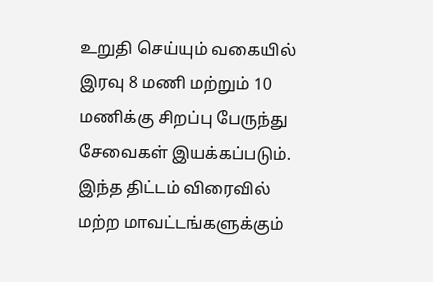உறுதி செய்யும் வகையில் இரவு 8 மணி மற்றும் 10 மணிக்கு சிறப்பு பேருந்து சேவைகள் இயக்கப்படும். இந்த திட்டம் விரைவில் மற்ற மாவட்டங்களுக்கும்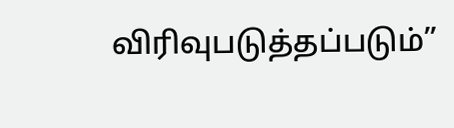விரிவுபடுத்தப்படும்”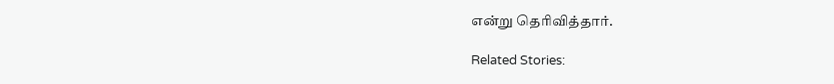என்று தெரிவித்தார்.

Related Stories: